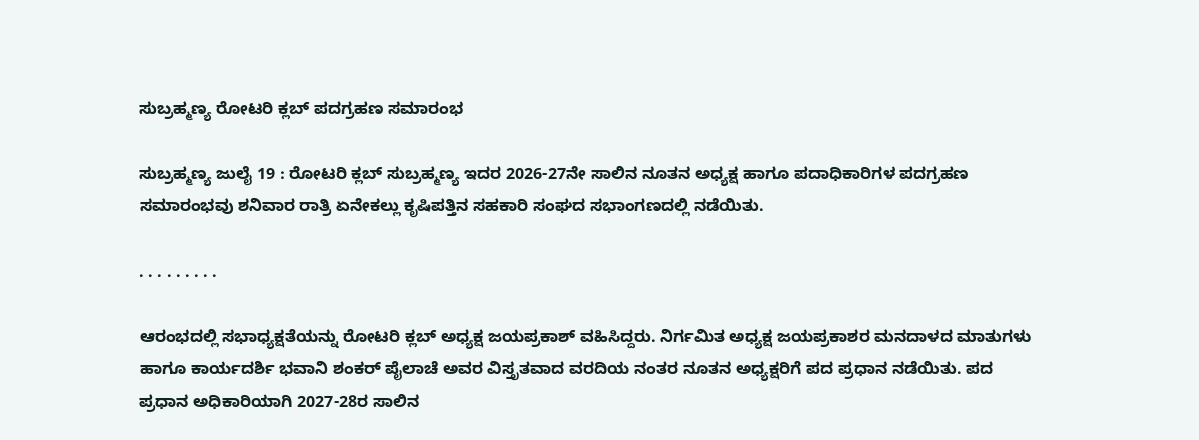ಸುಬ್ರಹ್ಮಣ್ಯ ರೋಟರಿ ಕ್ಲಬ್ ಪದಗ್ರಹಣ ಸಮಾರಂಭ

ಸುಬ್ರಹ್ಮಣ್ಯ ಜುಲೈ 19 : ರೋಟರಿ ಕ್ಲಬ್ ಸುಬ್ರಹ್ಮಣ್ಯ ಇದರ 2026-27ನೇ ಸಾಲಿನ ನೂತನ ಅಧ್ಯಕ್ಷ ಹಾಗೂ ಪದಾಧಿಕಾರಿಗಳ ಪದಗ್ರಹಣ ಸಮಾರಂಭವು ಶನಿವಾರ ರಾತ್ರಿ ಏನೇಕಲ್ಲು ಕೃಷಿಪತ್ತಿನ ಸಹಕಾರಿ ಸಂಘದ ಸಭಾಂಗಣದಲ್ಲಿ ನಡೆಯಿತು.

. . . . . . . . .

ಆರಂಭದಲ್ಲಿ ಸಭಾಧ್ಯಕ್ಷತೆಯನ್ನು ರೋಟರಿ ಕ್ಲಬ್ ಅಧ್ಯಕ್ಷ ಜಯಪ್ರಕಾಶ್ ವಹಿಸಿದ್ದರು. ನಿರ್ಗಮಿತ ಅಧ್ಯಕ್ಷ ಜಯಪ್ರಕಾಶರ ಮನದಾಳದ ಮಾತುಗಳು ಹಾಗೂ ಕಾರ್ಯದರ್ಶಿ ಭವಾನಿ ಶಂಕರ್ ಪೈಲಾಚೆ ಅವರ ವಿಸ್ತೃತವಾದ ವರದಿಯ ನಂತರ ನೂತನ ಅಧ್ಯಕ್ಷರಿಗೆ ಪದ ಪ್ರಧಾನ ನಡೆಯಿತು. ಪದ ಪ್ರಧಾನ ಅಧಿಕಾರಿಯಾಗಿ 2027-28ರ ಸಾಲಿನ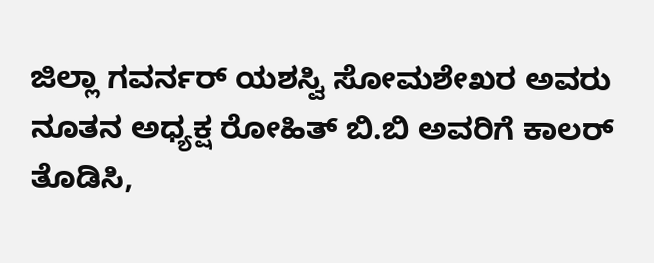ಜಿಲ್ಲಾ ಗವರ್ನರ್ ಯಶಸ್ವಿ ಸೋಮಶೇಖರ ಅವರು ನೂತನ ಅಧ್ಯಕ್ಷ ರೋಹಿತ್ ಬಿ.ಬಿ ಅವರಿಗೆ ಕಾಲರ್ ತೊಡಿಸಿ,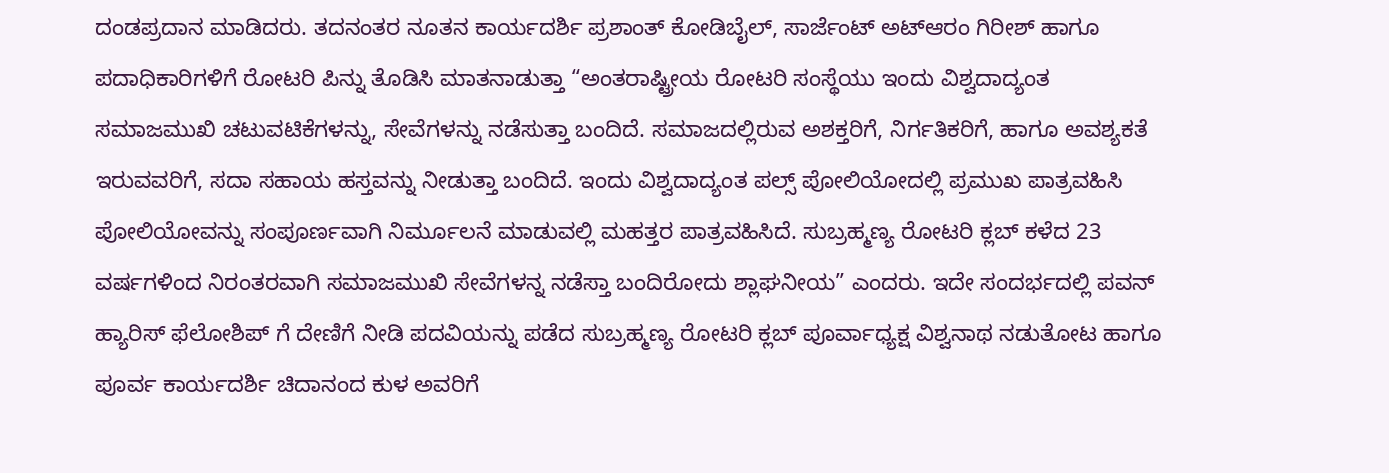ದಂಡಪ್ರದಾನ ಮಾಡಿದರು. ತದನಂತರ ನೂತನ ಕಾರ್ಯದರ್ಶಿ ಪ್ರಶಾಂತ್ ಕೋಡಿಬೈಲ್, ಸಾರ್ಜೆಂಟ್ ಅಟ್ಆರಂ ಗಿರೀಶ್ ಹಾಗೂ ಪದಾಧಿಕಾರಿಗಳಿಗೆ ರೋಟರಿ ಪಿನ್ನು ತೊಡಿಸಿ ಮಾತನಾಡುತ್ತಾ “ಅಂತರಾಷ್ಟ್ರೀಯ ರೋಟರಿ ಸಂಸ್ಥೆಯು ಇಂದು ವಿಶ್ವದಾದ್ಯಂತ ಸಮಾಜಮುಖಿ ಚಟುವಟಿಕೆಗಳನ್ನು, ಸೇವೆಗಳನ್ನು ನಡೆಸುತ್ತಾ ಬಂದಿದೆ. ಸಮಾಜದಲ್ಲಿರುವ ಅಶಕ್ತರಿಗೆ, ನಿರ್ಗತಿಕರಿಗೆ, ಹಾಗೂ ಅವಶ್ಯಕತೆ ಇರುವವರಿಗೆ, ಸದಾ ಸಹಾಯ ಹಸ್ತವನ್ನು ನೀಡುತ್ತಾ ಬಂದಿದೆ. ಇಂದು ವಿಶ್ವದಾದ್ಯಂತ ಪಲ್ಸ್ ಪೋಲಿಯೋದಲ್ಲಿ ಪ್ರಮುಖ ಪಾತ್ರವಹಿಸಿ ಪೋಲಿಯೋವನ್ನು ಸಂಪೂರ್ಣವಾಗಿ ನಿರ್ಮೂಲನೆ ಮಾಡುವಲ್ಲಿ ಮಹತ್ತರ ಪಾತ್ರವಹಿಸಿದೆ. ಸುಬ್ರಹ್ಮಣ್ಯ ರೋಟರಿ ಕ್ಲಬ್ ಕಳೆದ 23 ವರ್ಷಗಳಿಂದ ನಿರಂತರವಾಗಿ ಸಮಾಜಮುಖಿ ಸೇವೆಗಳನ್ನ ನಡೆಸ್ತಾ ಬಂದಿರೋದು ಶ್ಲಾಘನೀಯ” ಎಂದರು. ಇದೇ ಸಂದರ್ಭದಲ್ಲಿ ಪವನ್ ಹ್ಯಾರಿಸ್ ಫೆಲೋಶಿಪ್ ಗೆ ದೇಣಿಗೆ ನೀಡಿ ಪದವಿಯನ್ನು ಪಡೆದ ಸುಬ್ರಹ್ಮಣ್ಯ ರೋಟರಿ ಕ್ಲಬ್ ಪೂರ್ವಾಧ್ಯಕ್ಷ ವಿಶ್ವನಾಥ ನಡುತೋಟ ಹಾಗೂ ಪೂರ್ವ ಕಾರ್ಯದರ್ಶಿ ಚಿದಾನಂದ ಕುಳ ಅವರಿಗೆ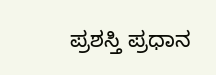ಪ್ರಶಸ್ತಿ ಪ್ರಧಾನ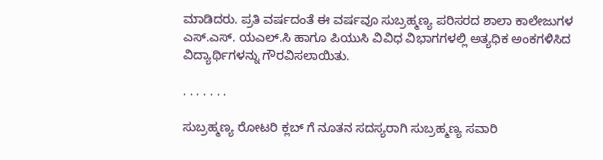ಮಾಡಿದರು. ಪ್ರತಿ ವರ್ಷದಂತೆ ಈ ವರ್ಷವೂ ಸುಬ್ರಹ್ಮಣ್ಯ ಪರಿಸರದ ಶಾಲಾ ಕಾಲೇಜುಗಳ ಎಸ್.ಎಸ್. ಯಎಲ್.ಸಿ ಹಾಗೂ ಪಿಯುಸಿ ವಿವಿಧ ವಿಭಾಗಗಳಲ್ಲಿ ಅತ್ಯಧಿಕ ಅಂಕಗಳಿಸಿದ ವಿದ್ಯಾರ್ಥಿಗಳನ್ನು ಗೌರವಿಸಲಾಯಿತು.

. . . . . . .

ಸುಬ್ರಹ್ಮಣ್ಯ ರೋಟರಿ ಕ್ಲಬ್ ಗೆ ನೂತನ ಸದಸ್ಯರಾಗಿ ಸುಬ್ರಹ್ಮಣ್ಯ ಸವಾರಿ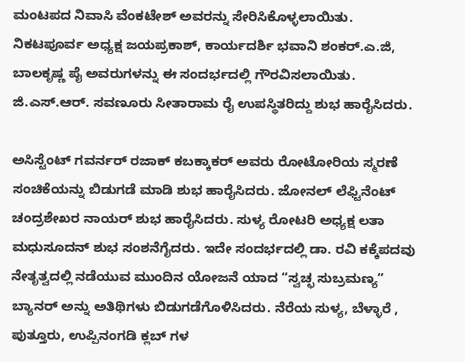ಮಂಟಪದ ನಿವಾಸಿ ವೆಂಕಟೇಶ್ ಅವರನ್ನು ಸೇರಿಸಿಕೊಳ್ಳಲಾಯಿತು. ನಿಕಟಪೂರ್ವ ಅಧ್ಯಕ್ಷ ಜಯಪ್ರಕಾಶ್, ಕಾರ್ಯದರ್ಶಿ ಭವಾನಿ ಶಂಕರ್.ಎ.ಜಿ, ಬಾಲಕೃಷ್ಣ ಪೈ ಅವರುಗಳನ್ನು ಈ ಸಂದರ್ಭದಲ್ಲಿ ಗೌರವಿಸಲಾಯಿತು. ಜಿ.ಎಸ್.ಆರ್. ಸವಣೂರು ಸೀತಾರಾಮ ರೈ ಉಪಸ್ಥಿತರಿದ್ದು ಶುಭ ಹಾರೈಸಿದರು.

ಅಸಿಸ್ಟೆಂಟ್ ಗವರ್ನರ್ ರಜಾಕ್ ಕಬಕ್ಕಾಕರ್ ಅವರು ರೋಟೋರಿಯ ಸ್ಮರಣೆ ಸಂಚಿಕೆಯನ್ನು ಬಿಡುಗಡೆ ಮಾಡಿ ಶುಭ ಹಾರೈಸಿದರು. ಜೋನಲ್ ಲೆಫ್ಟಿನೆಂಟ್ ಚಂದ್ರಶೇಖರ ನಾಯರ್ ಶುಭ ಹಾರೈಸಿದರು. ಸುಳ್ಯ ರೋಟರಿ ಅಧ್ಯಕ್ಷ ಲತಾ ಮಧುಸೂದನ್ ಶುಭ ಸಂಶನೆಗೈದರು. ಇದೇ ಸಂದರ್ಭದಲ್ಲಿ ಡಾ. ರವಿ ಕಕ್ಕೆಪದವು ನೇತೃತ್ವದಲ್ಲಿ ನಡೆಯುವ ಮುಂದಿನ ಯೋಜನೆ ಯಾದ “ಸ್ವಚ್ಛ ಸುಬ್ರಮಣ್ಯ” ಬ್ಯಾನರ್ ಅನ್ನು ಅತಿಥಿಗಳು ಬಿಡುಗಡೆಗೊಳಿಸಿದರು. ನೆರೆಯ ಸುಳ್ಯ, ಬೆಳ್ಳಾರೆ , ಪುತ್ತೂರು, ಉಪ್ಪಿನಂಗಡಿ ಕ್ಲಬ್ ಗಳ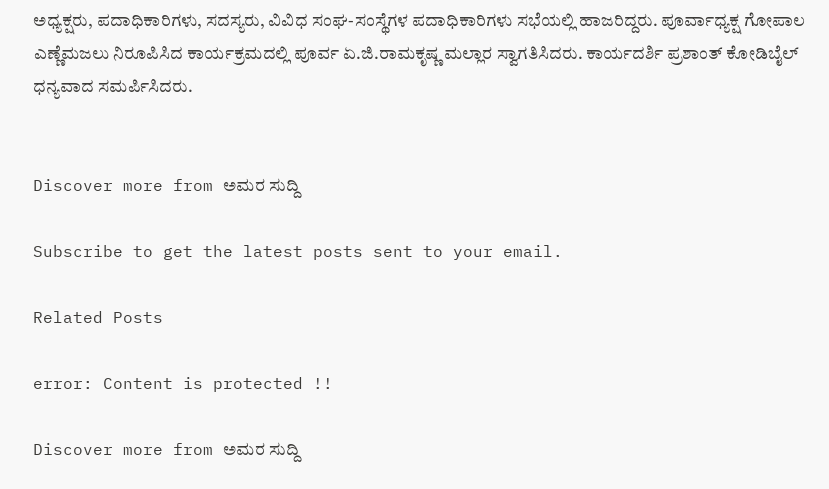ಅಧ್ಯಕ್ಷರು, ಪದಾಧಿಕಾರಿಗಳು, ಸದಸ್ಯರು, ವಿವಿಧ ಸಂಘ-ಸಂಸ್ಥೆಗಳ ಪದಾಧಿಕಾರಿಗಳು ಸಭೆಯಲ್ಲಿ ಹಾಜರಿದ್ದರು. ಪೂರ್ವಾಧ್ಯಕ್ಷ ಗೋಪಾಲ ಎಣ್ಣೆಮಜಲು ನಿರೂಪಿಸಿದ ಕಾರ್ಯಕ್ರಮದಲ್ಲಿ ಪೂರ್ವ ಏ.ಜಿ.ರಾಮಕೃಷ್ಣ ಮಲ್ಲಾರ ಸ್ವಾಗತಿಸಿದರು. ಕಾರ್ಯದರ್ಶಿ ಪ್ರಶಾಂತ್ ಕೋಡಿಬೈಲ್ ಧನ್ಯವಾದ ಸಮರ್ಪಿಸಿದರು.


Discover more from ಅಮರ ಸುದ್ದಿ

Subscribe to get the latest posts sent to your email.

Related Posts

error: Content is protected !!

Discover more from ಅಮರ ಸುದ್ದಿ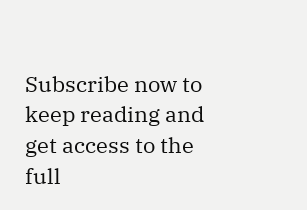Subscribe now to keep reading and get access to the full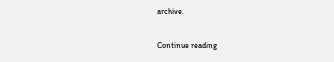archive.

Continue reading